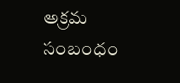అక్రమ సంబంధం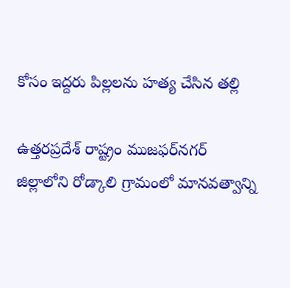కోసం ఇద్దరు పిల్లలను హత్య చేసిన తల్లి

ఉత్తరప్రదేశ్ రాష్ట్రం ముజఫర్‌నగర్ జిల్లాలోని రోడ్కాలి గ్రామంలో మానవత్వాన్ని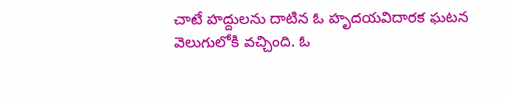చాటే హద్దులను దాటిన ఓ హృదయవిదారక ఘటన వెలుగులోకి వచ్చింది. ఓ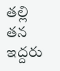తల్లి తన ఇద్దరు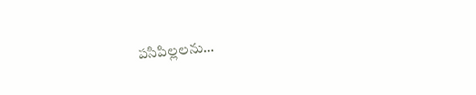పసిపిల్లలను…